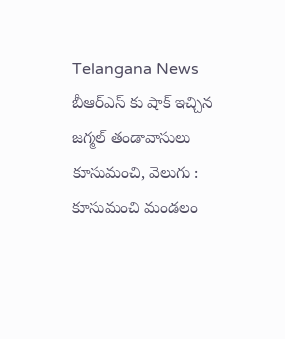Telangana News
బీఆర్ఎస్ కు షాక్ ఇచ్చిన జగ్మల్ తండావాసులు
కూసుమంచి, వెలుగు : కూసుమంచి మండలం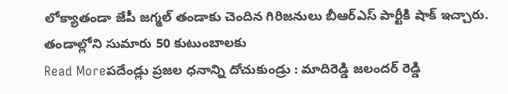లోక్యాతండా జేపీ జగ్మల్ తండాకు చెందిన గిరిజనులు బీఆర్ఎస్ పార్టీకి షాక్ ఇచ్చారు. తండాల్లోని సుమారు 50 కుటుంబాలకు
Read Moreపదేండ్లు ప్రజల ధనాన్ని దోచుకుండ్రు : మాదిరెడ్డి జలందర్ రెడ్డి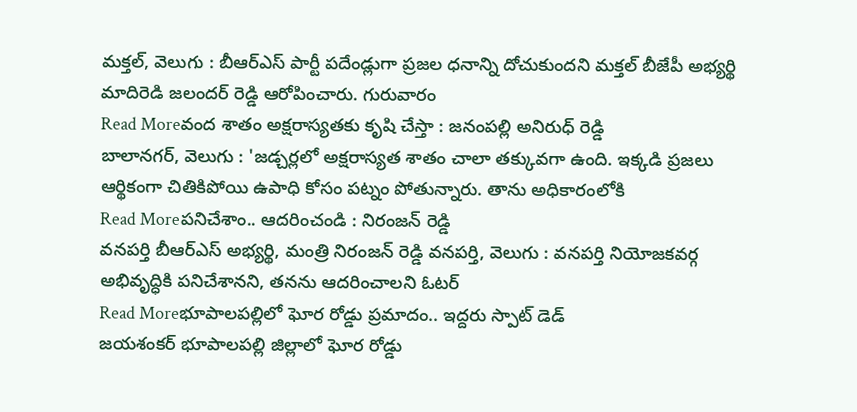మక్తల్, వెలుగు : బీఆర్ఎస్ పార్టీ పదేండ్లుగా ప్రజల ధనాన్ని దోచుకుందని మక్తల్ బీజేపీ అభ్యర్థి మాదిరెడి జలందర్ రెడ్డి ఆరోపించారు. గురువారం
Read Moreవంద శాతం అక్షరాస్యతకు కృషి చేస్తా : జనంపల్లి అనిరుధ్ రెడ్డి
బాలానగర్, వెలుగు : 'జడ్చర్లలో అక్షరాస్యత శాతం చాలా తక్కువగా ఉంది. ఇక్కడి ప్రజలు ఆర్థికంగా చితికిపోయి ఉపాధి కోసం పట్నం పోతున్నారు. తాను అధికారంలోకి
Read Moreపనిచేశాం.. ఆదరించండి : నిరంజన్ రెడ్డి
వనపర్తి బీఆర్ఎస్ అభ్యర్థి, మంత్రి నిరంజన్ రెడ్డి వనపర్తి, వెలుగు : వనపర్తి నియోజకవర్గ అభివృద్ధికి పనిచేశానని, తనను ఆదరించాలని ఓటర్
Read Moreభూపాలపల్లిలో ఘోర రోడ్డు ప్రమాదం.. ఇద్దరు స్పాట్ డెడ్
జయశంకర్ భూపాలపల్లి జిల్లాలో ఘోర రోడ్డు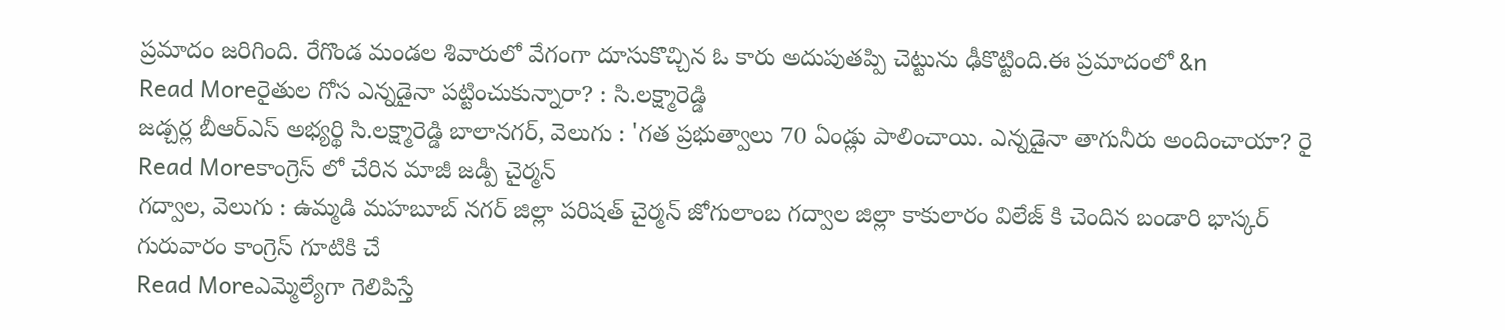ప్రమాదం జరిగింది. రేగొండ మండల శివారులో వేగంగా దూసుకొచ్చిన ఓ కారు అదుపుతప్పి చెట్టును ఢీకొట్టింది.ఈ ప్రమాదంలో &n
Read Moreరైతుల గోస ఎన్నడైనా పట్టించుకున్నారా? : సి.లక్ష్మారెడ్డి
జడ్చర్ల బీఆర్ఎస్ అభ్యర్థి సి.లక్ష్మారెడ్డి బాలానగర్, వెలుగు : 'గత ప్రభుత్వాలు 70 ఏండ్లు పాలించాయి. ఎన్నడైనా తాగునీరు అందించాయా? రై
Read Moreకాంగ్రెస్ లో చేరిన మాజీ జడ్పీ చైర్మన్
గద్వాల, వెలుగు : ఉమ్మడి మహబూబ్ నగర్ జిల్లా పరిషత్ చైర్మన్ జోగులాంబ గద్వాల జిల్లా కాకులారం విలేజ్ కి చెందిన బండారి భాస్కర్ గురువారం కాంగ్రెస్ గూటికి చే
Read Moreఎమ్మెల్యేగా గెలిపిస్తే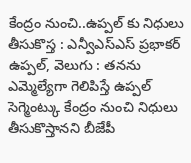కేంద్రం నుంచి..ఉప్పల్ కు నిధులు తీసుకొస్త : ఎన్వీఎస్ఎస్ ప్రభాకర్
ఉప్పల్, వెలుగు : తనను ఎమ్మెల్యేగా గెలిపిస్తే ఉప్పల్ సెగ్మెంట్కు కేంద్రం నుంచి నిధులు తీసుకొస్తానని బీజేపీ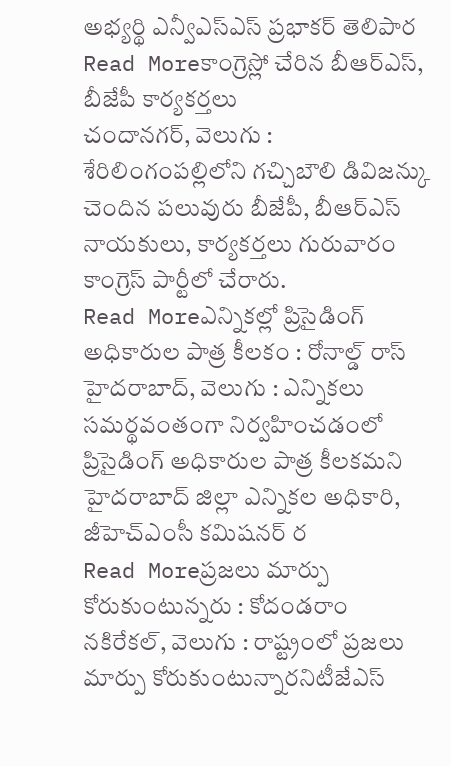అభ్యర్థి ఎన్వీఎస్ఎస్ ప్రభాకర్ తెలిపార
Read Moreకాంగ్రెస్లో చేరిన బీఆర్ఎస్, బీజేపీ కార్యకర్తలు
చందానగర్, వెలుగు : శేరిలింగంపల్లిలోని గచ్చిబౌలి డివిజన్కు చెందిన పలువురు బీజేపీ, బీఆర్ఎస్ నాయకులు, కార్యకర్తలు గురువారం కాంగ్రెస్ పార్టీలో చేరారు.
Read Moreఎన్నికల్లో ప్రిసైడింగ్ అధికారుల పాత్ర కీలకం : రోనాల్డ్ రాస్
హైదరాబాద్, వెలుగు : ఎన్నికలు సమర్థవంతంగా నిర్వహించడంలో ప్రిసైడింగ్ అధికారుల పాత్ర కీలకమని హైదరాబాద్ జిల్లా ఎన్నికల అధికారి, జీహెచ్ఎంసీ కమిషనర్ ర
Read Moreప్రజలు మార్పు కోరుకుంటున్నరు : కోదండరాం
నకిరేకల్, వెలుగు : రాష్ట్రంలో ప్రజలు మార్పు కోరుకుంటున్నారనిటీజేఎస్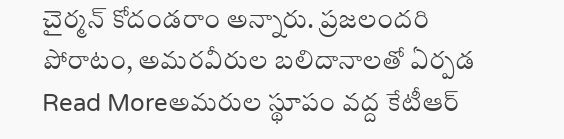చైర్మన్ కోదండరాం అన్నారు. ప్రజలందరి పోరాటం, అమరవీరుల బలిదానాలతో ఏర్పడ
Read Moreఅమరుల స్థూపం వద్ద కేటీఆర్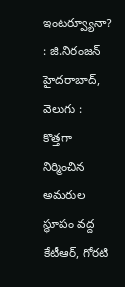ఇంటర్వ్యూనా? : జి.నిరంజన్
హైదరాబాద్, వెలుగు : కొత్తగా నిర్మించిన అమరుల స్థూపం వద్ద కేటీఆర్, గోరటి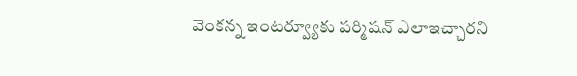వెంకన్న ఇంటర్వ్యూకు పర్మిషన్ ఎలాఇచ్చారని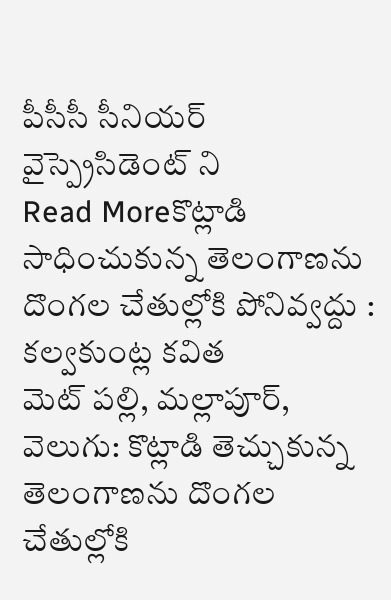పీసీసీ సీనియర్ వైస్ప్రెసిడెంట్ ని
Read Moreకొట్లాడి సాధించుకున్న తెలంగాణను దొంగల చేతుల్లోకి పోనివ్వద్దు : కల్వకుంట్ల కవిత
మెట్ పల్లి, మల్లాపూర్, వెలుగు: కొట్లాడి తెచ్చుకున్న తెలంగాణను దొంగల చేతుల్లోకి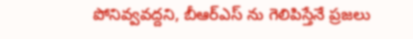పోనివ్వవద్దని, బీఆర్ఎస్ ను గెలిపిస్తేనే ప్రజలు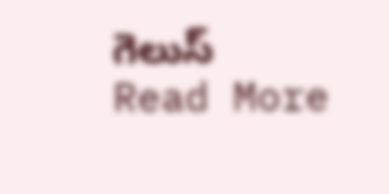గెలుస్
Read More